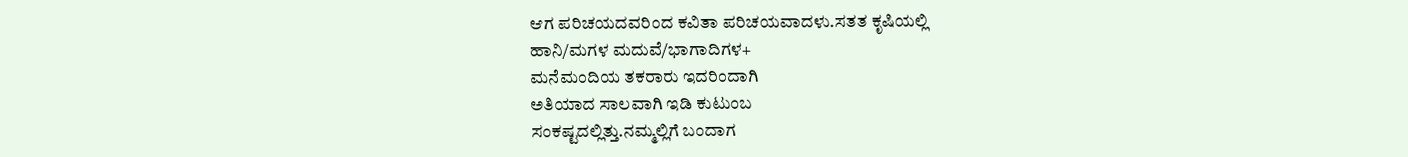ಆಗ ಪರಿಚಯದವರಿಂದ ಕವಿತಾ ಪರಿಚಯವಾದಳು.ಸತತ ಕೃಷಿಯಲ್ಲಿ
ಹಾನಿ/ಮಗಳ ಮದುವೆ/ಭಾಗಾದಿಗಳ+
ಮನೆಮಂದಿಯ ತಕರಾರು ಇದರಿಂದಾಗಿ
ಅತಿಯಾದ ಸಾಲವಾಗಿ ಇಡಿ ಕುಟುಂಬ
ಸಂಕಷ್ಟದಲ್ಲಿತ್ತು.ನಮ್ಮಲ್ಲಿಗೆ ಬಂದಾಗ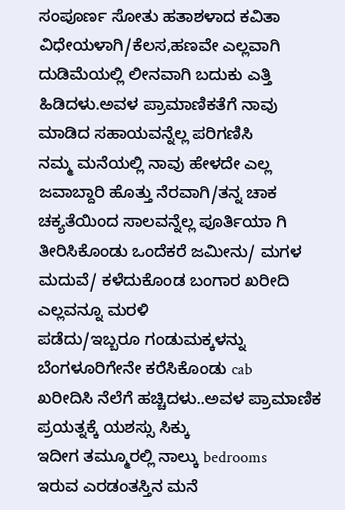ಸಂಪೂರ್ಣ ಸೋತು ಹತಾಶಳಾದ ಕವಿತಾ
ವಿಧೇಯಳಾಗಿ/ಕೆಲಸ,ಹಣವೇ ಎಲ್ಲವಾಗಿ
ದುಡಿಮೆಯಲ್ಲಿ ಲೀನವಾಗಿ ಬದುಕು ಎತ್ತಿ
ಹಿಡಿದಳು.ಅವಳ ಪ್ರಾಮಾಣಿಕತೆಗೆ ನಾವು
ಮಾಡಿದ ಸಹಾಯವನ್ನೆಲ್ಲ ಪರಿಗಣಿಸಿ
ನಮ್ಮ ಮನೆಯಲ್ಲಿ ನಾವು ಹೇಳದೇ ಎಲ್ಲ
ಜವಾಬ್ದಾರಿ ಹೊತ್ತು ನೆರವಾಗಿ/ತನ್ನ ಚಾಕ ಚಕ್ಯತೆಯಿಂದ ಸಾಲವನ್ನೆಲ್ಲ ಪೂರ್ತಿಯಾ ಗಿ ತೀರಿಸಿಕೊಂಡು ಒಂದೆಕರೆ ಜಮೀನು/ ಮಗಳ ಮದುವೆ/ ಕಳೆದುಕೊಂಡ ಬಂಗಾರ ಖರೀದಿ ಎಲ್ಲವನ್ನೂ ಮರಳಿ
ಪಡೆದು/ಇಬ್ಬರೂ ಗಂಡುಮಕ್ಕಳನ್ನು ಬೆಂಗಳೂರಿಗೇನೇ ಕರೆಸಿಕೊಂಡು cab
ಖರೀದಿಸಿ ನೆಲೆಗೆ ಹಚ್ಚಿದಳು..ಅವಳ ಪ್ರಾಮಾಣಿಕ ಪ್ರಯತ್ನಕ್ಕೆ ಯಶಸ್ಸು ಸಿಕ್ಕು
ಇದೀಗ ತಮ್ಮೂರಲ್ಲಿ ನಾಲ್ಕು bedrooms
ಇರುವ ಎರಡಂತಸ್ತಿನ ಮನೆ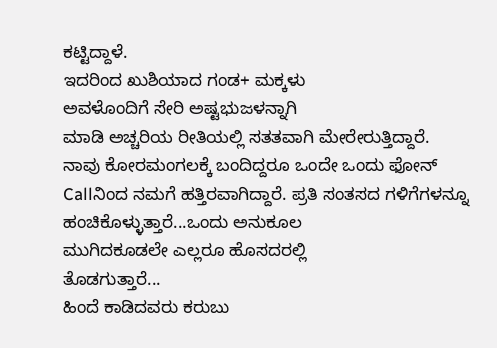ಕಟ್ಟಿದ್ದಾಳೆ.
ಇದರಿಂದ ಖುಶಿಯಾದ ಗಂಡ+ ಮಕ್ಕಳು
ಅವಳೊಂದಿಗೆ ಸೇರಿ ಅಷ್ಟಭುಜಳನ್ನಾಗಿ
ಮಾಡಿ ಅಚ್ಚರಿಯ ರೀತಿಯಲ್ಲಿ ಸತತವಾಗಿ ಮೇರೇರುತ್ತಿದ್ದಾರೆ.
ನಾವು ಕೋರಮಂಗಲಕ್ಕೆ ಬಂದಿದ್ದರೂ ಒಂದೇ ಒಂದು ಫೋನ್
Callನಿಂದ ನಮಗೆ ಹತ್ತಿರವಾಗಿದ್ದಾರೆ. ಪ್ರತಿ ಸಂತಸದ ಗಳಿಗೆಗಳನ್ನೂ ಹಂಚಿಕೊಳ್ಳುತ್ತಾರೆ...ಒಂದು ಅನುಕೂಲ
ಮುಗಿದಕೂಡಲೇ ಎಲ್ಲರೂ ಹೊಸದರಲ್ಲಿ
ತೊಡಗುತ್ತಾರೆ...
ಹಿಂದೆ ಕಾಡಿದವರು ಕರುಬು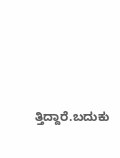ತ್ತಿದ್ದಾರೆ.ಬದುಕು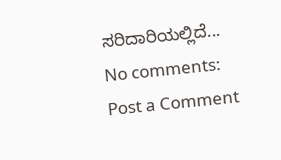ಸರಿದಾರಿಯಲ್ಲಿದೆ...
No comments:
Post a Comment